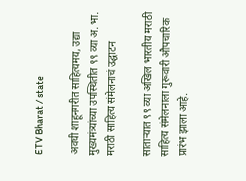ETV Bharat / state

अवघी शाहूनगरीत साहित्यमय, उद्या मुख्यमंत्र्यांच्या उपस्थितीत ९९ व्या अ. भा. मराठी साहित्य संमेलनाचं उद्घाटन

साताऱ्यात ९९ व्या अखिल भारतीय मराठी साहित्य संमेलनाला गुरूवारी औपचारिक प्रारंभ झाला आहे.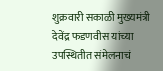शुक्रवारी सकाळी मुख्यमंत्री देवेंद्र फडणवीस यांच्या उपस्थितीत संमेलनाचं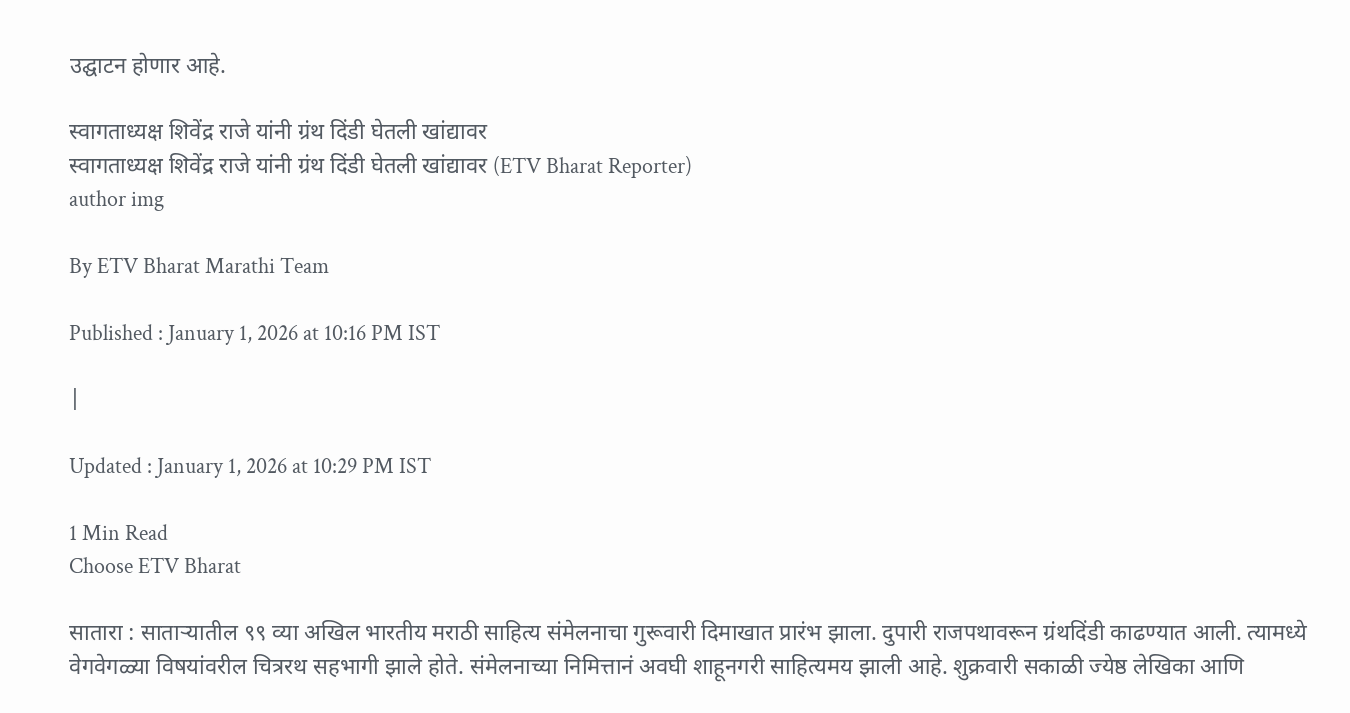उद्घाटन होणार आहे.

स्वागताध्यक्ष शिवेंद्र राजे यांनी ग्रंथ दिंडी घेतली खांद्यावर
स्वागताध्यक्ष शिवेंद्र राजे यांनी ग्रंथ दिंडी घेतली खांद्यावर (ETV Bharat Reporter)
author img

By ETV Bharat Marathi Team

Published : January 1, 2026 at 10:16 PM IST

|

Updated : January 1, 2026 at 10:29 PM IST

1 Min Read
Choose ETV Bharat

सातारा : साताऱ्यातील ९९ व्या अखिल भारतीय मराठी साहित्य संमेलनाचा गुरूवारी दिमाखात प्रारंभ झाला. दुपारी राजपथावरून ग्रंथदिंडी काढण्यात आली. त्यामध्ये वेगवेगळ्या विषयांवरील चित्ररथ सहभागी झाले होते. संमेलनाच्या निमित्तानं अवघी शाहूनगरी साहित्यमय झाली आहे. शुक्रवारी सकाळी ज्येष्ठ लेखिका आणि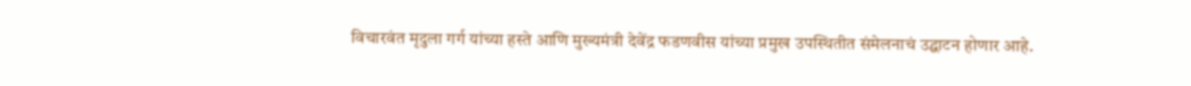विचारवंत मृदुला गर्ग यांच्या हस्ते आणि मुख्यमंत्री देवेंद्र फडणवीस यांच्या प्रमुख उपस्थितीत संमेलनाचं उद्घाटन होणार आहे.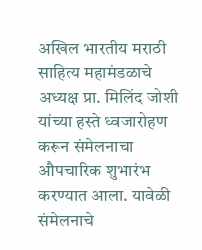अखिल भारतीय मराठी साहित्य महामंडळाचे अध्यक्ष प्रा. मिलिंद जोशी यांच्या हस्ते ध्वजारोहण करून संमेलनाचा औपचारिक शुभारंभ करण्यात आला. यावेळी संमेलनाचे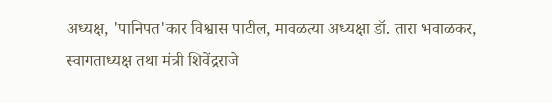अध्यक्ष, 'पानिपत'कार विश्वास पाटील, मावळत्या अध्यक्षा डॉ. तारा भवाळकर, स्वागताध्यक्ष तथा मंत्री शिवेंद्रराजे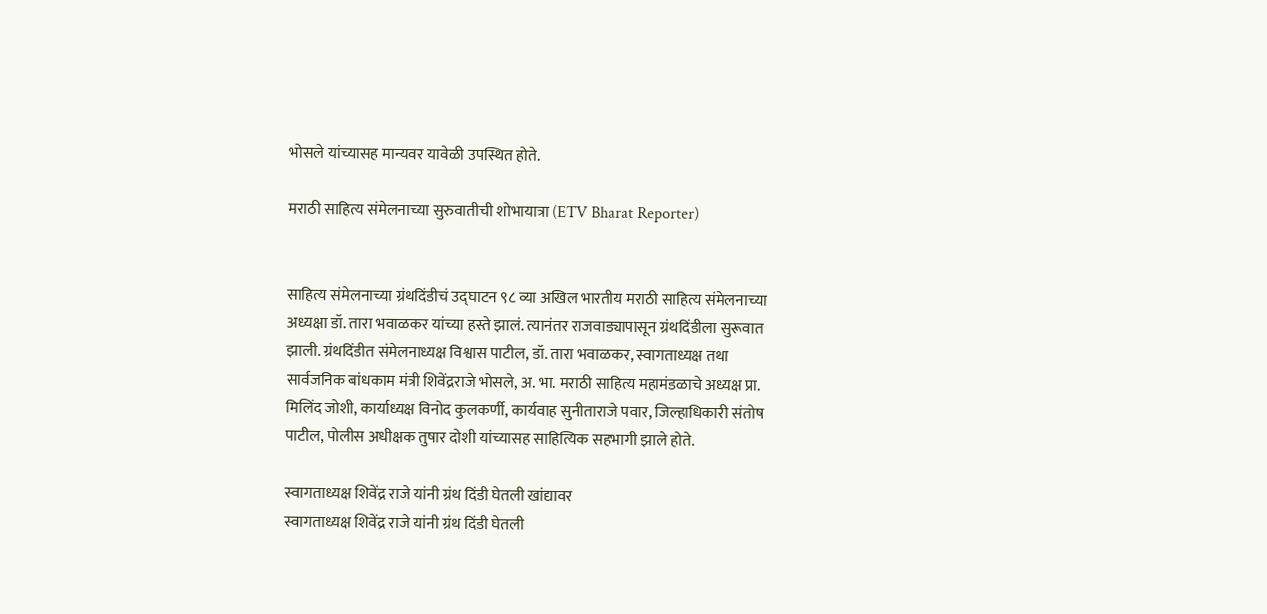भोसले यांच्यासह मान्यवर यावेळी उपस्थित होते.

मराठी साहित्य संमेलनाच्या सुरुवातीची शोभायात्रा (ETV Bharat Reporter)


साहित्य संमेलनाच्या ग्रंथदिंडीचं उ‌द्घाटन ९८ व्या अखिल भारतीय मराठी साहित्य संमेलनाच्या अध्यक्षा डॉ. तारा भवाळकर यांच्या हस्ते झालं. त्यानंतर राजवाड्यापासून ग्रंथदिंडीला सुरूवात झाली. ग्रंथदिंडीत संमेलनाध्यक्ष विश्वास पाटील, डॉ. तारा भवाळकर, स्वागताध्यक्ष तथा सार्वजनिक बांधकाम मंत्री शिवेंद्रराजे भोसले, अ. भा. मराठी साहित्य महामंडळाचे अध्यक्ष प्रा. मिलिंद जोशी, कार्याध्यक्ष विनोद कुलकर्णी, कार्यवाह सुनीताराजे पवार, जिल्हाधिकारी संतोष पाटील, पोलीस अधीक्षक तुषार दोशी यांच्यासह साहित्यिक सहभागी झाले होते.

स्वागताध्यक्ष शिवेंद्र राजे यांनी ग्रंथ दिंडी घेतली खांद्यावर
स्वागताध्यक्ष शिवेंद्र राजे यांनी ग्रंथ दिंडी घेतली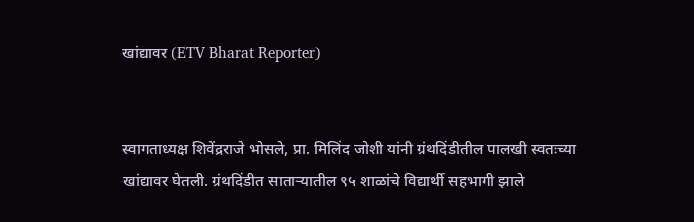खांद्यावर (ETV Bharat Reporter)


स्वागताध्यक्ष शिवेंद्रराजे भोसले, प्रा. मिलिंद जोशी यांनी ग्रंथदिंडीतील पालखी स्वतःच्या खांद्यावर घेतली. ग्रंथदिंडीत साताऱ्यातील ९५ शाळांचे विद्यार्थी सहभागी झाले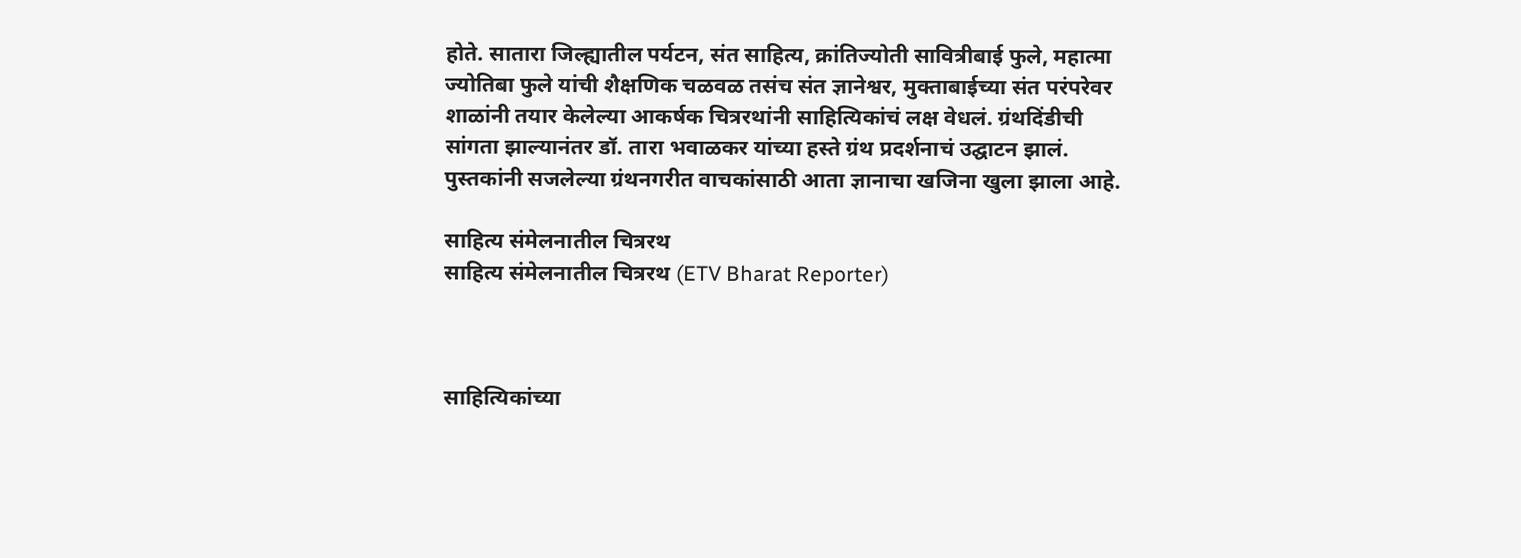होते. सातारा जिल्ह्यातील पर्यटन, संत साहित्य, क्रांतिज्योती सावित्रीबाई फुले, महात्मा ज्योतिबा फुले यांची शैक्षणिक चळवळ तसंच संत ज्ञानेश्वर, मुक्ताबाईच्या संत परंपरेवर शाळांनी तयार केलेल्या आकर्षक चित्ररथांनी साहित्यिकांचं लक्ष वेधलं. ग्रंथदिंडीची सांगता झाल्यानंतर डॉ. तारा भवाळकर यांच्या हस्ते ग्रंथ प्रदर्शनाचं उ‌द्घाटन झालं. पुस्तकांनी सजलेल्या ग्रंथनगरीत वाचकांसाठी आता ज्ञानाचा खजिना खुला झाला आहे.

साहित्य संमेलनातील चित्ररथ
साहित्य संमेलनातील चित्ररथ (ETV Bharat Reporter)



साहित्यिकांच्या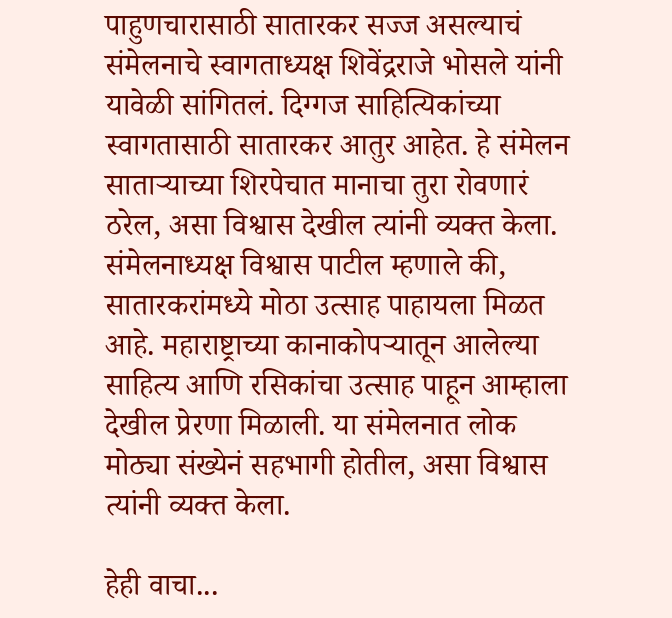पाहुणचारासाठी सातारकर सज्ज असल्याचं संमेलनाचे स्वागताध्यक्ष शिवेंद्रराजे भोसले यांनी यावेळी सांगितलं. दिग्गज साहित्यिकांच्या स्वागतासाठी सातारकर आतुर आहेत. हे संमेलन साताऱ्याच्या शिरपेचात मानाचा तुरा रोवणारं ठरेल, असा विश्वास देखील त्यांनी व्यक्त केला. संमेलनाध्यक्ष विश्वास पाटील म्हणाले की, सातारकरांमध्ये मोठा उत्साह पाहायला मिळत आहे. महाराष्ट्राच्या कानाकोपऱ्यातून आलेल्या साहित्य आणि रसिकांचा उत्साह पाहून आम्हाला देखील प्रेरणा मिळाली. या संमेलनात लोक मोठ्या संख्येनं सहभागी होतील, असा विश्वास त्यांनी व्यक्त केला.

हेही वाचा...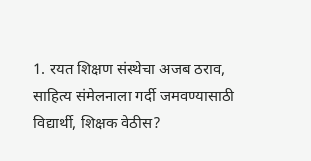1. रयत शिक्षण संस्थेचा अजब ठराव, साहित्य संमेलनाला गर्दी जमवण्यासाठी विद्यार्थी, शिक्षक वेठीस?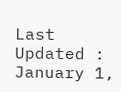Last Updated : January 1,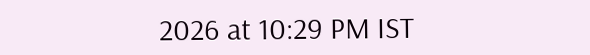2026 at 10:29 PM IST